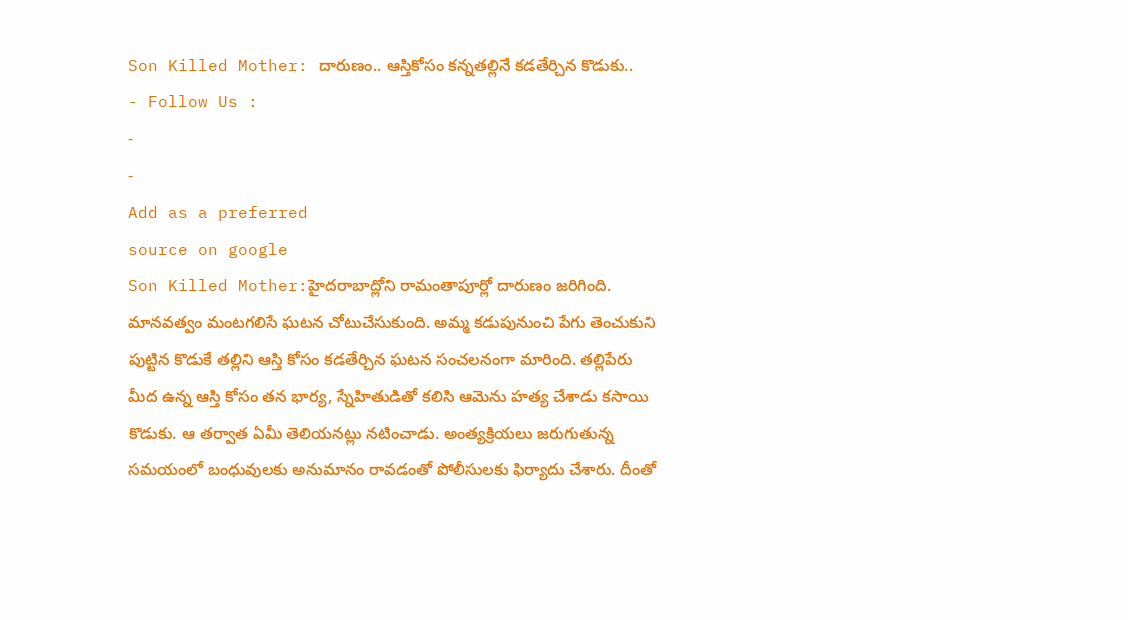Son Killed Mother: దారుణం.. ఆస్తికోసం కన్నతల్లినే కడతేర్చిన కొడుకు..
- Follow Us :
-
-
Add as a preferred
source on google
Son Killed Mother:హైదరాబాద్లోని రామంతాపూర్లో దారుణం జరిగింది. మానవత్వం మంటగలిసే ఘటన చోటుచేసుకుంది. అమ్మ కడుపునుంచి పేగు తెంచుకుని పుట్టిన కొడుకే తల్లిని ఆస్తి కోసం కడతేర్చిన ఘటన సంచలనంగా మారింది. తల్లిపేరు మీద ఉన్న ఆస్తి కోసం తన భార్య, స్నేహితుడితో కలిసి ఆమెను హత్య చేశాడు కసాయి కొడుకు. ఆ తర్వాత ఏమీ తెలియనట్లు నటించాడు. అంత్యక్రియలు జరుగుతున్న సమయంలో బంధువులకు అనుమానం రావడంతో పోలీసులకు ఫిర్యాదు చేశారు. దీంతో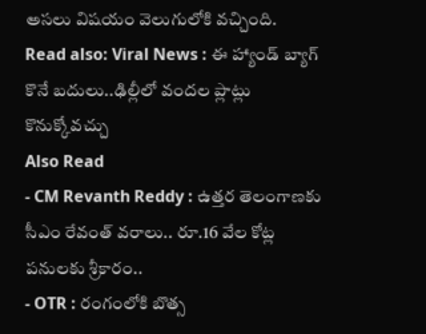అసలు విషయం వెలుగులోకి వచ్చింది.
Read also: Viral News : ఈ హ్యాండ్ బ్యాగ్ కొనే బదులు..ఢిల్లీలో వందల ప్లాట్లు కొనుక్కోవచ్చు
Also Read
- CM Revanth Reddy : ఉత్తర తెలంగాణకు సీఎం రేవంత్ వరాలు.. రూ.16 వేల కోట్ల పనులకు శ్రీకారం..
- OTR : రంగంలోకి బొత్స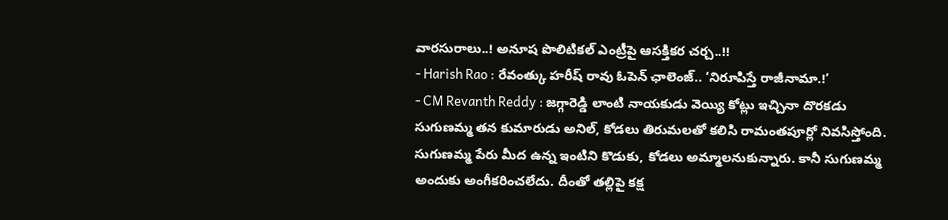వారసురాలు..! అనూష పొలిటికల్ ఎంట్రీపై ఆసక్తికర చర్చ..!!
- Harish Rao : రేవంత్కు హరీష్ రావు ఓపెన్ ఛాలెంజ్.. ‘నిరూపిస్తే రాజీనామా.!’
- CM Revanth Reddy : జగ్గారెడ్డి లాంటి నాయకుడు వెయ్యి కోట్లు ఇచ్చినా దొరకడు
సుగుణమ్మ తన కుమారుడు అనిల్, కోడలు తిరుమలతో కలిసి రామంతపూర్లో నివసిస్తోంది. సుగుణమ్మ పేరు మీద ఉన్న ఇంటిని కొడుకు, కోడలు అమ్మాలనుకున్నారు. కానీ సుగుణమ్మ అందుకు అంగీకరించలేదు. దీంతో తల్లిపై కక్ష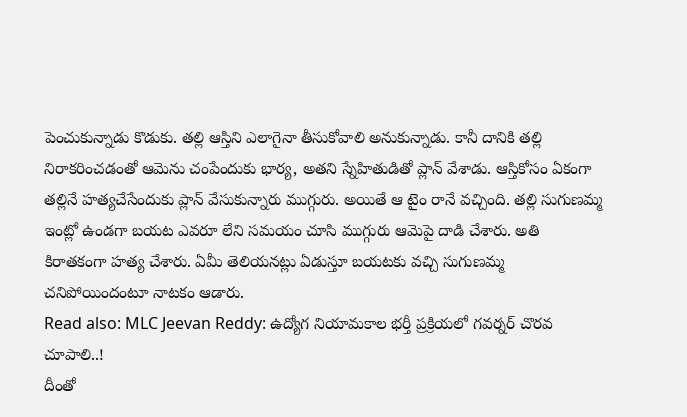పెంచుకున్నాడు కొడుకు. తల్లి ఆస్తిని ఎలాగైనా తీసుకోవాలి అనుకున్నాడు. కానీ దానికి తల్లి నిరాకరించడంతో ఆమెను చంపేందుకు భార్య, అతని స్నేహితుడితో ప్లాన్ వేశాడు. ఆస్తికోసం ఏకంగా తల్లినే హత్యచేసేందుకు ప్లాన్ వేసుకున్నారు ముగ్గురు. అయితే ఆ టైం రానే వచ్చింది. తల్లి సుగుణమ్మ ఇంట్లో ఉండగా బయట ఎవరూ లేని సమయం చూసి ముగ్గురు ఆమెపై దాడి చేశారు. అతి కిరాతకంగా హత్య చేశారు. ఏమీ తెలియనట్లు ఏడుస్తూ బయటకు వచ్చి సుగుణమ్మ చనిపోయిందంటూ నాటకం ఆడారు.
Read also: MLC Jeevan Reddy: ఉద్యోగ నియామకాల భర్తీ ప్రక్రియలో గవర్నర్ చొరవ చూపాలి..!
దీంతో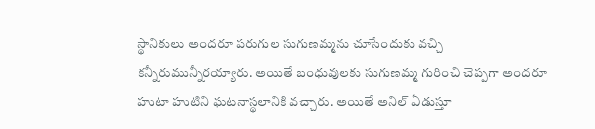స్థానికులు అందరూ పరుగుల సుగుణమ్మను చూసేందుకు వచ్చి కన్నీరుమున్నీరయ్యారు. అయితే బంధువులకు సుగుణమ్మ గురించి చెప్పగా అందరూ హుటా హుటిని ఘటనాస్థలానికి వచ్చారు. అయితే అనిల్ ఏడుస్తూ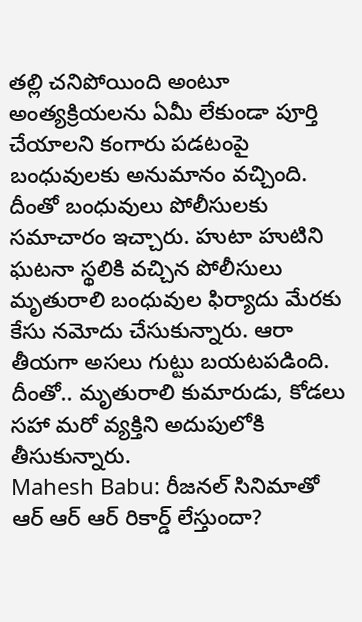తల్లి చనిపోయింది అంటూ అంత్యక్రియలను ఏమీ లేకుండా పూర్తి చేయాలని కంగారు పడటంపై బంధువులకు అనుమానం వచ్చింది. దీంతో బంధువులు పోలీసులకు సమాచారం ఇచ్చారు. హుటా హుటిని ఘటనా స్థలికి వచ్చిన పోలీసులు మృతురాలి బంధువుల ఫిర్యాదు మేరకు కేసు నమోదు చేసుకున్నారు. ఆరా తీయగా అసలు గుట్టు బయటపడింది. దీంతో.. మృతురాలి కుమారుడు, కోడలు సహా మరో వ్యక్తిని అదుపులోకి తీసుకున్నారు.
Mahesh Babu: రీజనల్ సినిమాతో ఆర్ ఆర్ ఆర్ రికార్డ్ లేస్తుందా?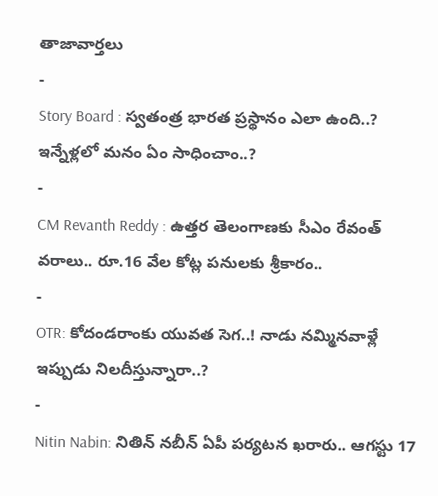తాజావార్తలు
-
Story Board : స్వతంత్ర భారత ప్రస్థానం ఎలా ఉంది..? ఇన్నేళ్లలో మనం ఏం సాధించాం..?
-
CM Revanth Reddy : ఉత్తర తెలంగాణకు సీఎం రేవంత్ వరాలు.. రూ.16 వేల కోట్ల పనులకు శ్రీకారం..
-
OTR: కోదండరాంకు యువత సెగ..! నాడు నమ్మినవాళ్లే ఇప్పుడు నిలదీస్తున్నారా..?
-
Nitin Nabin: నితిన్ నబీన్ ఏపీ పర్యటన ఖరారు.. ఆగస్టు 17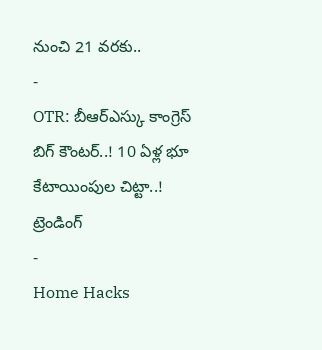నుంచి 21 వరకు..
-
OTR: బీఆర్ఎస్కు కాంగ్రెస్ బిగ్ కౌంటర్..! 10 ఏళ్ల భూ కేటాయింపుల చిట్టా..!
ట్రెండింగ్
-
Home Hacks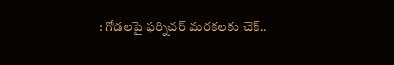: గోడలపై ఫర్నిచర్ మరకలకు చెక్..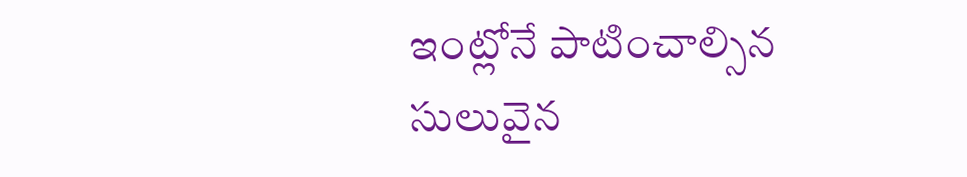ఇంట్లోనే పాటించాల్సిన సులువైన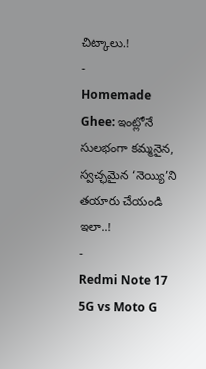చిట్కాలు.!
-
Homemade Ghee: ఇంట్లోనే సులభంగా కమ్మనైన, స్వచ్ఛమైన ‘నెయ్యి’ని తయారు చేయండి ఇలా..!
-
Redmi Note 17 5G vs Moto G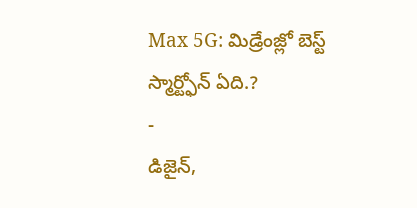Max 5G: మిడ్రేంజ్లో బెస్ట్ స్మార్ట్ఫోన్ ఏది.?
-
డిజైన్,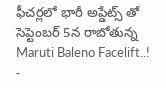ఫీచర్లలో భారీ అప్డేట్స్ తో సెప్టెంబర్ 5న రాబోతున్న Maruti Baleno Facelift..!
-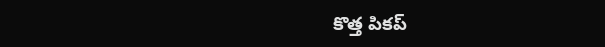కొత్త పికప్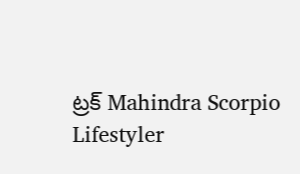ట్రక్ Mahindra Scorpio Lifestyler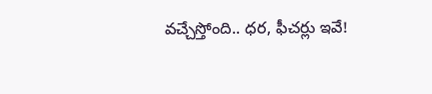వచ్చేస్తోంది.. ధర, ఫీచర్లు ఇవే!